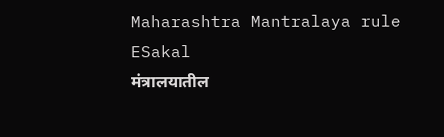Maharashtra Mantralaya rule
ESakal
मंत्रालयातील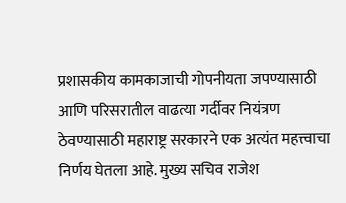प्रशासकीय कामकाजाची गोपनीयता जपण्यासाठी आणि परिसरातील वाढत्या गर्दीवर नियंत्रण ठेवण्यासाठी महाराष्ट्र सरकारने एक अत्यंत महत्त्वाचा निर्णय घेतला आहे. मुख्य सचिव राजेश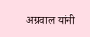अग्रवाल यांनी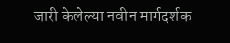जारी केलेल्या नवीन मार्गदर्शक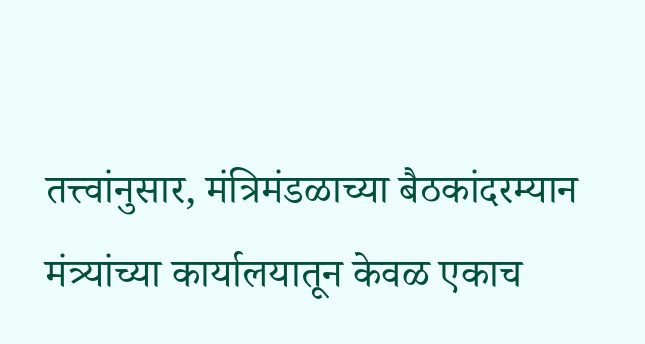तत्त्वांनुसार, मंत्रिमंडळाच्या बैठकांदरम्यान मंत्र्यांच्या कार्यालयातून केवळ एकाच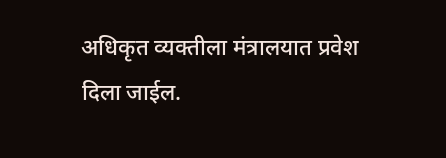अधिकृत व्यक्तीला मंत्रालयात प्रवेश दिला जाईल.